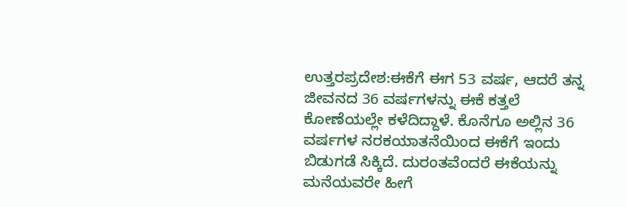ಉತ್ತರಪ್ರದೇಶ:ಈಕೆಗೆ ಈಗ 53 ವರ್ಷ, ಆದರೆ ತನ್ನ ಜೀವನದ 36 ವರ್ಷಗಳನ್ನು ಈಕೆ ಕತ್ತಲೆ ಕೋಣೆಯಲ್ಲೇ ಕಳೆದಿದ್ದಾಳೆ. ಕೊನೆಗೂ ಅಲ್ಲಿನ 36 ವರ್ಷಗಳ ನರಕಯಾತನೆಯಿಂದ ಈಕೆಗೆ ಇಂದು ಬಿಡುಗಡೆ ಸಿಕ್ಕಿದೆ. ದುರಂತವೆಂದರೆ ಈಕೆಯನ್ನು ಮನೆಯವರೇ ಹೀಗೆ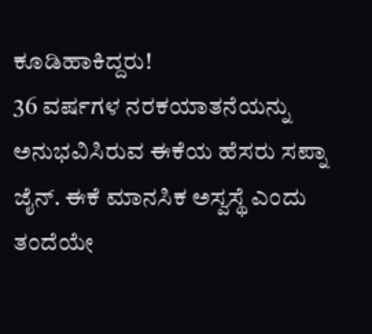ಕೂಡಿಹಾಕಿದ್ದರು!
36 ವರ್ಷಗಳ ನರಕಯಾತನೆಯನ್ನು ಅನುಭವಿಸಿರುವ ಈಕೆಯ ಹೆಸರು ಸಪ್ನಾ ಜೈನ್. ಈಕೆ ಮಾನಸಿಕ ಅಸ್ವಸ್ಥೆ ಎಂದು ತಂದೆಯೇ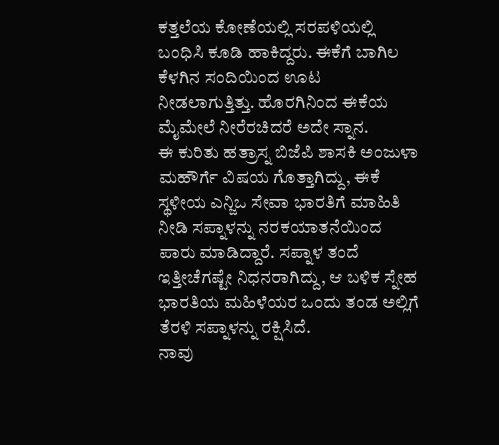ಕತ್ತಲೆಯ ಕೋಣೆಯಲ್ಲಿ ಸರಪಳಿಯಲ್ಲಿ ಬಂಧಿಸಿ ಕೂಡಿ ಹಾಕಿದ್ದರು. ಈಕೆಗೆ ಬಾಗಿಲ ಕೆಳಗಿನ ಸಂದಿಯಿಂದ ಊಟ ನೀಡಲಾಗುತ್ತಿತ್ತು. ಹೊರಗಿನಿಂದ ಈಕೆಯ ಮೈಮೇಲೆ ನೀರೆರಚಿದರೆ ಅದೇ ಸ್ನಾನ.
ಈ ಕುರಿತು ಹತ್ರಾಸ್ನ ಬಿಜೆಪಿ ಶಾಸಕಿ ಅಂಜುಳಾ ಮಹೌರ್ಗೆ ವಿಷಯ ಗೊತ್ತಾಗಿದ್ದು, ಈಕೆ ಸ್ಥಳೀಯ ಎನ್ಜಿಒ ಸೇವಾ ಭಾರತಿಗೆ ಮಾಹಿತಿ ನೀಡಿ ಸಪ್ನಾಳನ್ನು ನರಕಯಾತನೆಯಿಂದ ಪಾರು ಮಾಡಿದ್ದಾರೆ. ಸಪ್ನಾಳ ತಂದೆ ಇತ್ತೀಚೆಗಷ್ಟೇ ನಿಧನರಾಗಿದ್ದು, ಆ ಬಳಿಕ ಸ್ನೇಹ ಭಾರತಿಯ ಮಹಿಳೆಯರ ಒಂದು ತಂಡ ಅಲ್ಲಿಗೆ ತೆರಳಿ ಸಪ್ನಾಳನ್ನು ರಕ್ಷಿಸಿದೆ.
ನಾವು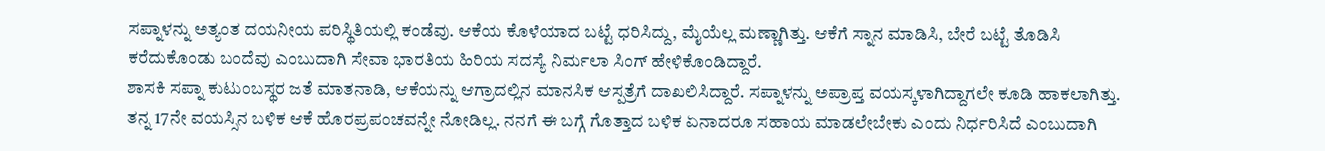ಸಪ್ನಾಳನ್ನು ಅತ್ಯಂತ ದಯನೀಯ ಪರಿಸ್ಥಿತಿಯಲ್ಲಿ ಕಂಡೆವು. ಆಕೆಯ ಕೊಳೆಯಾದ ಬಟ್ಟೆ ಧರಿಸಿದ್ದು, ಮೈಯೆಲ್ಲ ಮಣ್ಣಾಗಿತ್ತು. ಆಕೆಗೆ ಸ್ನಾನ ಮಾಡಿಸಿ, ಬೇರೆ ಬಟ್ಟೆ ತೊಡಿಸಿ ಕರೆದುಕೊಂಡು ಬಂದೆವು ಎಂಬುದಾಗಿ ಸೇವಾ ಭಾರತಿಯ ಹಿರಿಯ ಸದಸ್ಯೆ ನಿರ್ಮಲಾ ಸಿಂಗ್ ಹೇಳಿಕೊಂಡಿದ್ದಾರೆ.
ಶಾಸಕಿ ಸಪ್ನಾ ಕುಟುಂಬಸ್ಥರ ಜತೆ ಮಾತನಾಡಿ, ಆಕೆಯನ್ನು ಆಗ್ರಾದಲ್ಲಿನ ಮಾನಸಿಕ ಆಸ್ಪತ್ರೆಗೆ ದಾಖಲಿಸಿದ್ದಾರೆ. ಸಪ್ನಾಳನ್ನು ಅಪ್ರಾಪ್ತ ವಯಸ್ಕಳಾಗಿದ್ದಾಗಲೇ ಕೂಡಿ ಹಾಕಲಾಗಿತ್ತು. ತನ್ನ 17ನೇ ವಯಸ್ಸಿನ ಬಳಿಕ ಆಕೆ ಹೊರಪ್ರಪಂಚವನ್ನೇ ನೋಡಿಲ್ಲ. ನನಗೆ ಈ ಬಗ್ಗೆ ಗೊತ್ತಾದ ಬಳಿಕ ಏನಾದರೂ ಸಹಾಯ ಮಾಡಲೇಬೇಕು ಎಂದು ನಿರ್ಧರಿಸಿದೆ ಎಂಬುದಾಗಿ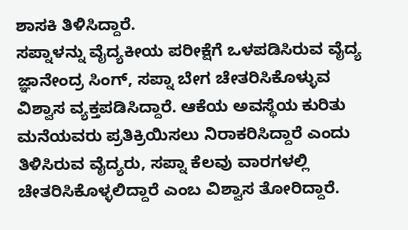ಶಾಸಕಿ ತಿಳಿಸಿದ್ದಾರೆ.
ಸಪ್ನಾಳನ್ನು ವೈದ್ಯಕೀಯ ಪರೀಕ್ಷೆಗೆ ಒಳಪಡಿಸಿರುವ ವೈದ್ಯ ಜ್ಞಾನೇಂದ್ರ ಸಿಂಗ್, ಸಪ್ನಾ ಬೇಗ ಚೇತರಿಸಿಕೊಳ್ಳುವ ವಿಶ್ವಾಸ ವ್ಯಕ್ತಪಡಿಸಿದ್ದಾರೆ. ಆಕೆಯ ಅವಸ್ಥೆಯ ಕುರಿತು ಮನೆಯವರು ಪ್ರತಿಕ್ರಿಯಿಸಲು ನಿರಾಕರಿಸಿದ್ದಾರೆ ಎಂದು ತಿಳಿಸಿರುವ ವೈದ್ಯರು, ಸಪ್ನಾ ಕೆಲವು ವಾರಗಳಲ್ಲಿ ಚೇತರಿಸಿಕೊಳ್ಳಲಿದ್ದಾರೆ ಎಂಬ ವಿಶ್ವಾಸ ತೋರಿದ್ದಾರೆ.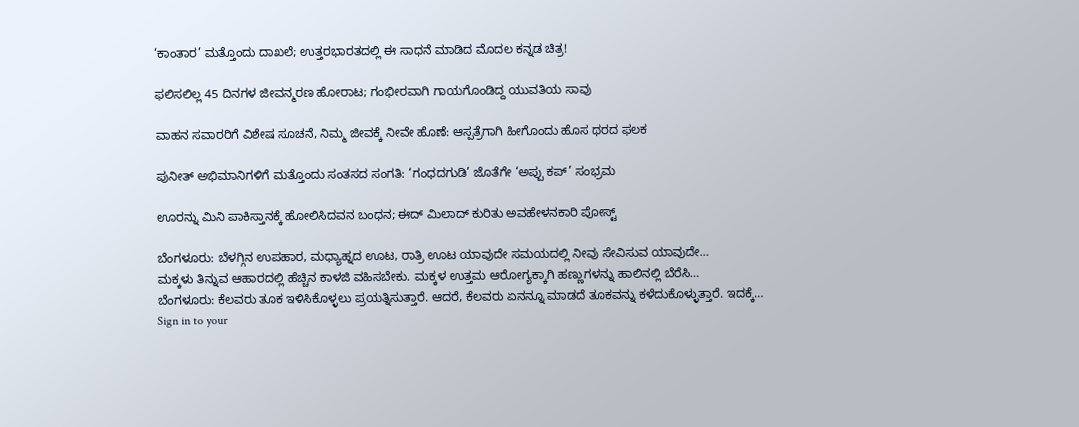‘ಕಾಂತಾರ’ ಮತ್ತೊಂದು ದಾಖಲೆ; ಉತ್ತರಭಾರತದಲ್ಲಿ ಈ ಸಾಧನೆ ಮಾಡಿದ ಮೊದಲ ಕನ್ನಡ ಚಿತ್ರ!

ಫಲಿಸಲಿಲ್ಲ 45 ದಿನಗಳ ಜೀವನ್ಮರಣ ಹೋರಾಟ; ಗಂಭೀರವಾಗಿ ಗಾಯಗೊಂಡಿದ್ದ ಯುವತಿಯ ಸಾವು

ವಾಹನ ಸವಾರರಿಗೆ ವಿಶೇಷ ಸೂಚನೆ, ನಿಮ್ಮ ಜೀವಕ್ಕೆ ನೀವೇ ಹೊಣೆ: ಆಸ್ಪತ್ರೆಗಾಗಿ ಹೀಗೊಂದು ಹೊಸ ಥರದ ಫಲಕ

ಪುನೀತ್ ಅಭಿಮಾನಿಗಳಿಗೆ ಮತ್ತೊಂದು ಸಂತಸದ ಸಂಗತಿ: ‘ಗಂಧದಗುಡಿ’ ಜೊತೆಗೇ ‘ಅಪ್ಪು ಕಪ್’ ಸಂಭ್ರಮ

ಊರನ್ನು ಮಿನಿ ಪಾಕಿಸ್ತಾನಕ್ಕೆ ಹೋಲಿಸಿದವನ ಬಂಧನ; ಈದ್ ಮಿಲಾದ್ ಕುರಿತು ಅವಹೇಳನಕಾರಿ ಪೋಸ್ಟ್

ಬೆಂಗಳೂರು: ಬೆಳಗ್ಗಿನ ಉಪಹಾರ, ಮಧ್ಯಾಹ್ನದ ಊಟ, ರಾತ್ರಿ ಊಟ ಯಾವುದೇ ಸಮಯದಲ್ಲಿ ನೀವು ಸೇವಿಸುವ ಯಾವುದೇ…
ಮಕ್ಕಳು ತಿನ್ನುವ ಆಹಾರದಲ್ಲಿ ಹೆಚ್ಚಿನ ಕಾಳಜಿ ವಹಿಸಬೇಕು. ಮಕ್ಕಳ ಉತ್ತಮ ಆರೋಗ್ಯಕ್ಕಾಗಿ ಹಣ್ಣುಗಳನ್ನು ಹಾಲಿನಲ್ಲಿ ಬೆರೆಸಿ…
ಬೆಂಗಳೂರು: ಕೆಲವರು ತೂಕ ಇಳಿಸಿಕೊಳ್ಳಲು ಪ್ರಯತ್ನಿಸುತ್ತಾರೆ. ಆದರೆ, ಕೆಲವರು ಏನನ್ನೂ ಮಾಡದೆ ತೂಕವನ್ನು ಕಳೆದುಕೊಳ್ಳುತ್ತಾರೆ. ಇದಕ್ಕೆ…
Sign in to your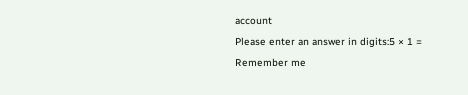account
Please enter an answer in digits:5 × 1 =
Remember me